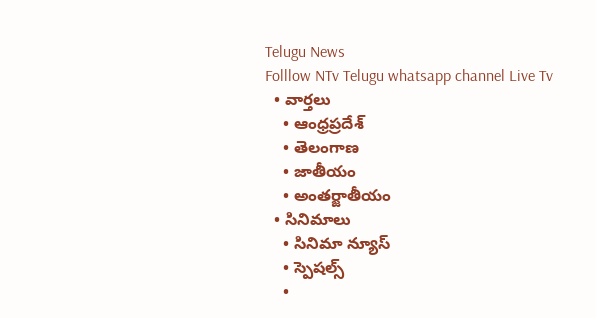Telugu News
Folllow NTv Telugu whatsapp channel Live Tv
  • వార్తలు
    • ఆంధ్రప్రదేశ్
    • తెలంగాణ
    • జాతీయం
    • అంతర్జాతీయం
  • సినిమాలు
    • సినిమా న్యూస్
    • స్పెషల్స్
    •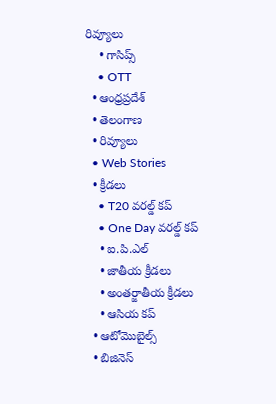రివ్యూలు
    • గాసిప్స్
    • OTT
  • ఆంధ్రప్రదేశ్
  • తెలంగాణ
  • రివ్యూలు
  • Web Stories
  • క్రీడలు
    • T20 వరల్డ్ కప్
    • One Day వరల్డ్ కప్
    • ఐ.పి.ఎల్
    • జాతీయ క్రీడలు
    • అంతర్జాతీయ క్రీడలు
    • ఆసియ కప్
  • ఆటోమొబైల్స్
  • బిజినెస్‌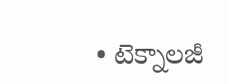• టెక్నాలజీ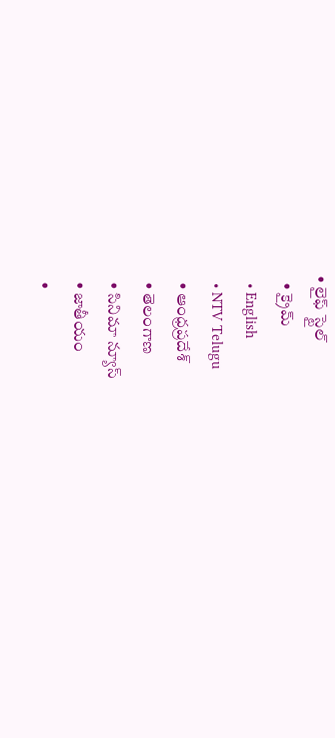• లైఫ్ స్టైల్
  • క్రైమ్
  • English
  • NTV Telugu
  • ఆంధ్రప్రదేశ్
  • తెలంగాణ
  • సినిమా న్యూస్
  • జాతీయం
  •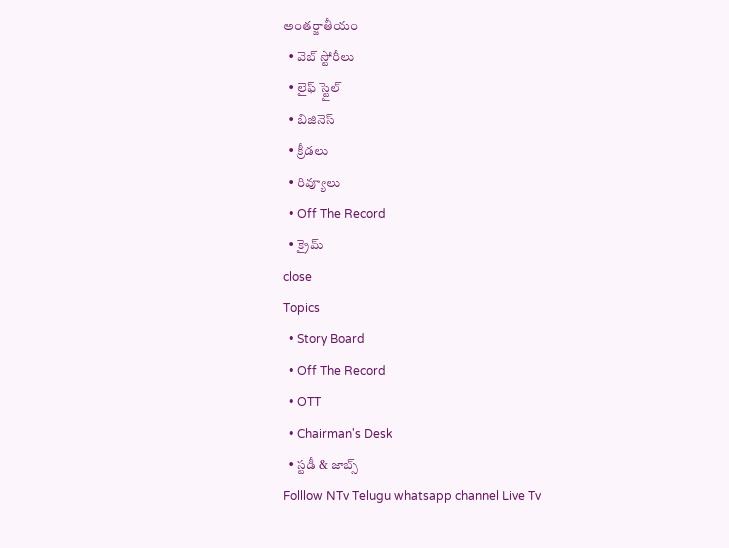అంతర్జాతీయం
  • వెబ్ స్టోరీలు
  • లైఫ్ స్టైల్
  • బిజినెస్‌
  • క్రీడలు
  • రివ్యూలు
  • Off The Record
  • క్రైమ్
close
Topics
  • Story Board
  • Off The Record
  • OTT
  • Chairman's Desk
  • స్టడీ & జాబ్స్
Folllow NTv Telugu whatsapp channel Live Tv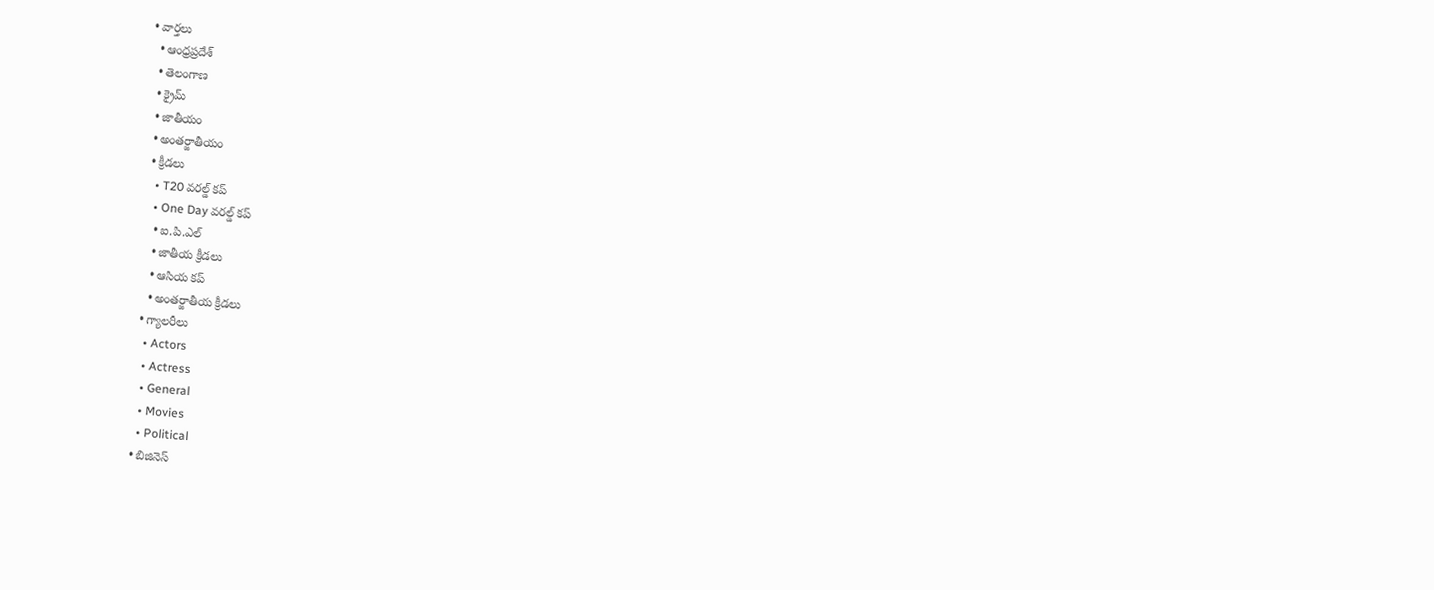• వార్తలు
  • ఆంధ్రప్రదేశ్
  • తెలంగాణ
  • క్రైమ్
  • జాతీయం
  • అంతర్జాతీయం
  • క్రీడలు
    • T20 వరల్డ్ కప్
    • One Day వరల్డ్ కప్
    • ఐ.పి.ఎల్
    • జాతీయ క్రీడలు
    • ఆసియ కప్
    • అంతర్జాతీయ క్రీడలు
  • గ్యాలరీలు
    • Actors
    • Actress
    • General
    • Movies
    • Political
  • బిజినెస్‌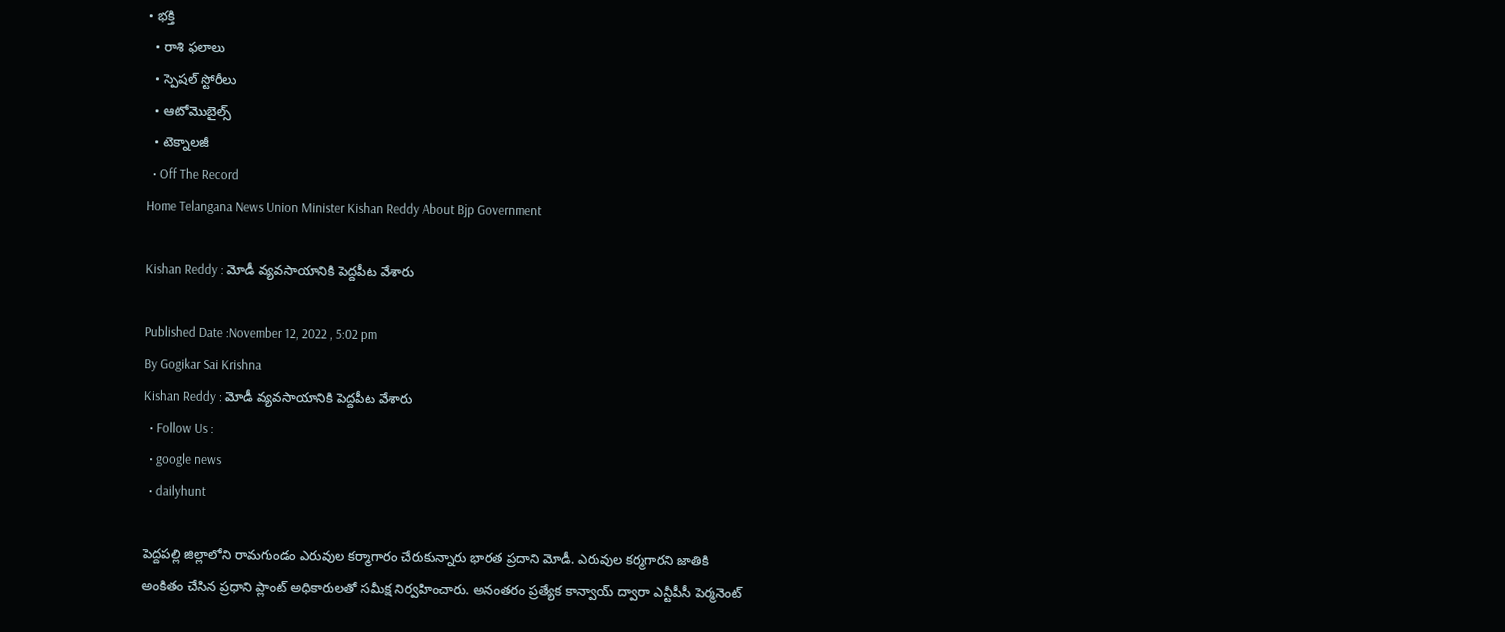• భక్తి
  • రాశి ఫలాలు
  • స్పెషల్‌ స్టోరీలు
  • ఆటోమొబైల్స్
  • టెక్నాలజీ
  • Off The Record
Home Telangana News Union Minister Kishan Reddy About Bjp Government

Kishan Reddy : మోడీ వ్యవసాయానికి పెద్దపీట వేశారు

Published Date :November 12, 2022 , 5:02 pm
By Gogikar Sai Krishna
Kishan Reddy : మోడీ వ్యవసాయానికి పెద్దపీట వేశారు
  • Follow Us :
  • google news
  • dailyhunt

పెద్దపల్లి జిల్లాలోని రామగుండం ఎరువుల కర్మాగారం చేరుకున్నారు భారత ప్రదాని మోడీ. ఎరువుల కర్మగారని జాతికి అంకితం చేసిన ప్రధాని ప్లాంట్ అధికారులతో సమీక్ష నిర్వహించారు. అనంతరం ప్రత్యేక కాన్వాయ్ ద్వారా ఎన్టీపీసీ పెర్మనెంట్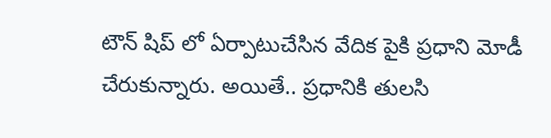టౌన్ షిప్ లో ఏర్పాటుచేసిన వేదిక పైకి ప్రధాని మోడీ చేరుకున్నారు. అయితే.. ప్రధానికి తులసి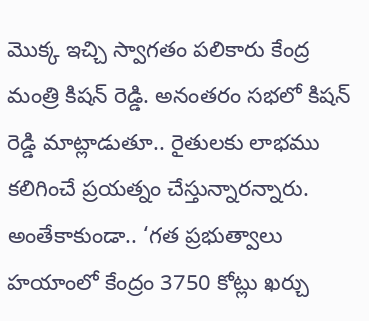మొక్క ఇచ్చి స్వాగతం పలికారు కేంద్ర మంత్రి కిషన్ రెడ్డి. అనంతరం సభలో కిషన్‌ రెడ్డి మాట్లాడుతూ.. రైతులకు లాభము కలిగించే ప్రయత్నం చేస్తున్నారన్నారు. అంతేకాకుండా.. ‘గత ప్రభుత్వాలు హయాంలో కేంద్రం 3750 కోట్లు ఖర్చు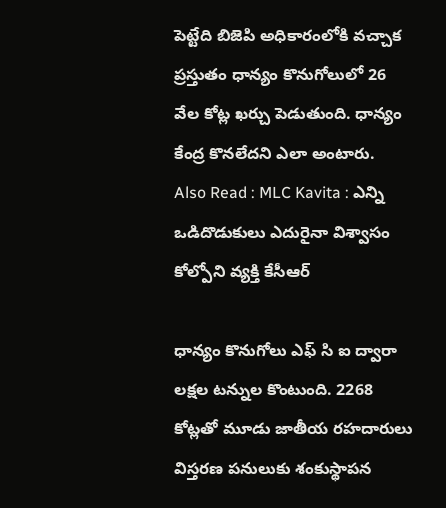పెట్టేది బిజెపి అధికారంలోకి వచ్చాక ప్రస్తుతం ధాన్యం కొనుగోలులో 26 వేల కోట్ల ఖర్చు పెడుతుంది. ధాన్యం కేంద్ర కొనలేదని ఎలా అంటారు.
Also Read : MLC Kavita : ఎన్ని ఒడిదొడుకులు ఎదురైనా విశ్వాసం కోల్పోని వ్యక్తి కేసీఆర్‌

ధాన్యం కొనుగోలు ఎఫ్ సి ఐ ద్వారా లక్షల టన్నుల కొంటుంది. 2268 కోట్లతో మూడు జాతీయ రహదారులు విస్తరణ పనులుకు శంకుస్థాపన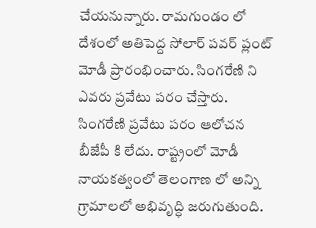చేయనున్నారు. రామగుండం లో దేశంలో అతిపెద్ద సోలార్ పవర్ ప్లంట్ మోడీ ప్రారంభించారు. సింగరేణి ని ఎవరు ప్రవేటు పరం చేస్తారు. సింగరేణి ప్రవేటు పరం ఆలోచన బీజేపీ కి లేదు. రాష్ట్రంలో మోడీ నాయకత్వంలో తెలంగాణ లో అన్ని గ్రామాలలో అభివృద్ధి జరుగుతుంది.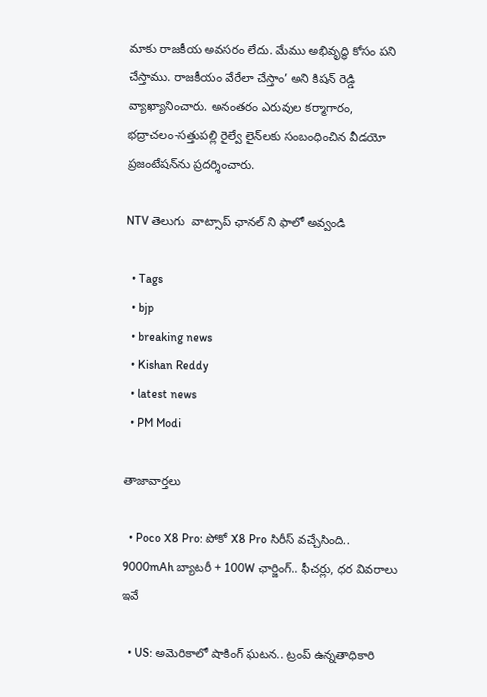మాకు రాజకీయ అవసరం లేదు. మేము అభివృద్ధి కోసం పని చేస్తాము. రాజకీయం వేరేలా చేస్తాం’ అని కిషన్‌ రెడ్డి వ్యాఖ్యానించారు. అనంతరం ఎరువుల కర్మాగారం, భద్రాచలం-సత్తుపల్లి రైల్వే లైన్‌లకు సంబంధించిన వీడయో ప్రజంటేషన్‌ను ప్రదర్శించారు.

NTV తెలుగు  వాట్సాప్ ఛానల్ ని ఫాలో అవ్వండి

  • Tags
  • bjp
  • breaking news
  • Kishan Reddy
  • latest news
  • PM Modi

తాజావార్తలు

  • Poco X8 Pro: పోకో X8 Pro సిరీస్ వచ్చేసింది.. 9000mAh బ్యాటరీ + 100W ఛార్జింగ్.. ఫీచర్లు, ధర వివరాలు ఇవే

  • US: అమెరికాలో షాకింగ్ ఘటన.. ట్రంప్ ఉన్నతాధికారి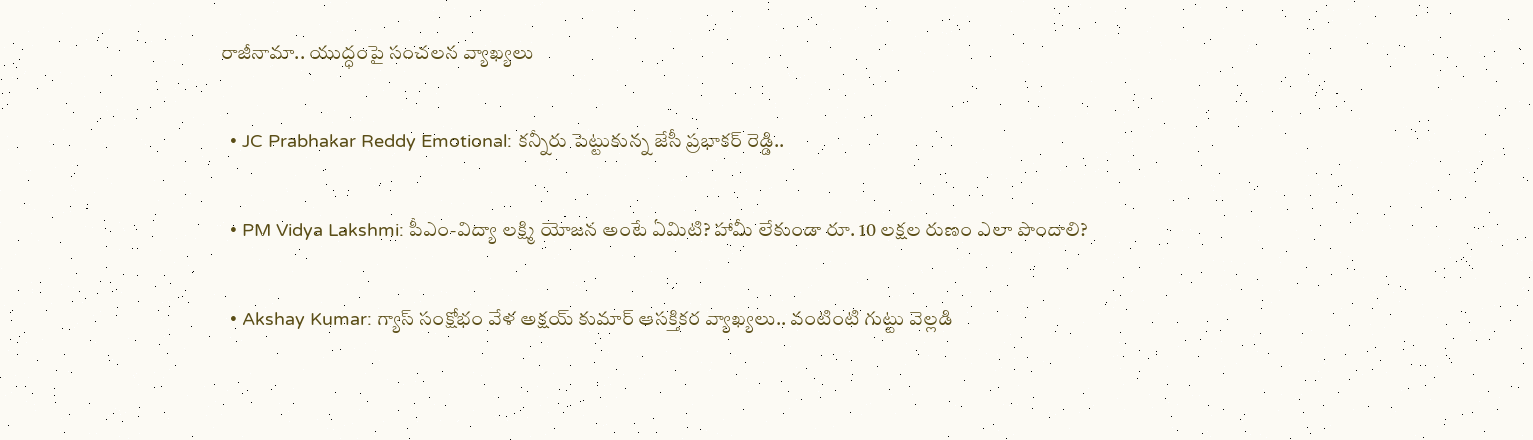రాజీనామా.. యుద్ధంపై సంచలన వ్యాఖ్యలు

  • JC Prabhakar Reddy Emotional: కన్నీరు పెట్టుకున్న జేసీ ప్రభాకర్ రెడ్డి..

  • PM Vidya Lakshmi: పీఎం-విద్యా లక్ష్మి యోజన అంటే ఏమిటి? హామీ లేకుండా రూ. 10 లక్షల రుణం ఎలా పొందాలి?

  • Akshay Kumar: గ్యాస్ సంక్షోభం వేళ అక్షయ్ కుమార్ ఆసక్తికర వ్యాఖ్యలు.. వంటింటి గుట్టు వెల్లడి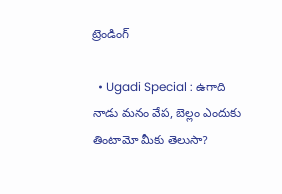ట్రెండింగ్‌

  • Ugadi Special : ఉగాది నాడు మనం వేప, బెల్లం ఎందుకు తింటామో మీకు తెలుసా?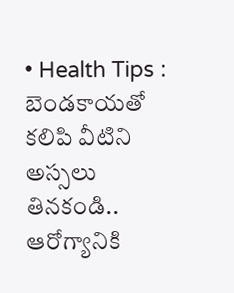• Health Tips : బెండకాయతో కలిపి వీటిని అస్సలు తినకండి.. ఆరోగ్యానికి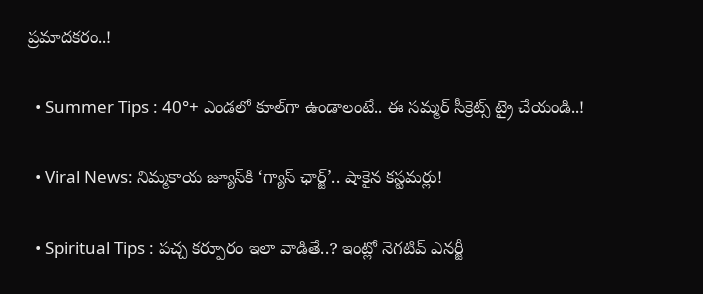ప్రమాదకరం..!

  • Summer Tips : 40°+ ఎండలో కూల్‌గా ఉండాలంటే.. ఈ సమ్మర్ సీక్రెట్స్ ట్రై చేయండి..!

  • Viral News: నిమ్మకాయ జ్యూస్‌కి ‘గ్యాస్ ఛార్జ్‌’.. షాకైన కస్టమర్లు!

  • Spiritual Tips : పచ్చ కర్పూరం ఇలా వాడితే..? ఇంట్లో నెగటివ్ ఎనర్జీ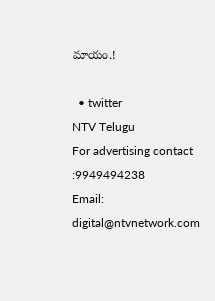మాయం.!

  • twitter
NTV Telugu
For advertising contact :9949494238
Email: digital@ntvnetwork.com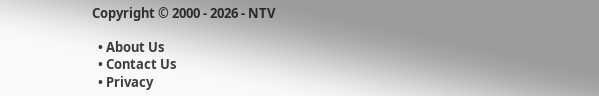Copyright © 2000 - 2026 - NTV

  • About Us
  • Contact Us
  • Privacy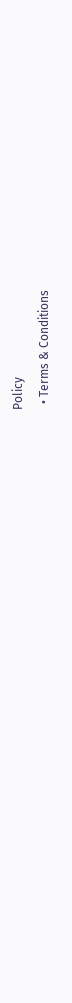Policy
  • Terms & Conditions